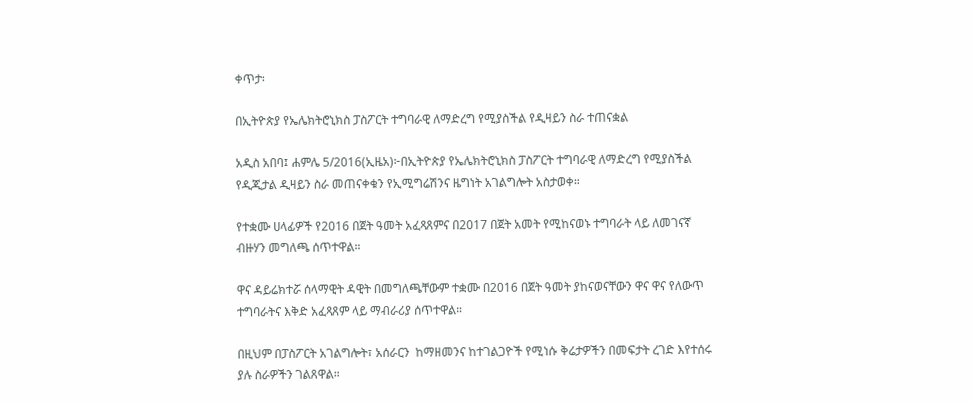ቀጥታ፡

በኢትዮጵያ የኤሌክትሮኒክስ ፓስፖርት ተግባራዊ ለማድረግ የሚያስችል የዲዛይን ስራ ተጠናቋል

አዲስ አበባ፤ ሐምሌ 5/2016(ኢዜአ)፦በኢትዮጵያ የኤሌክትሮኒክስ ፓስፖርት ተግባራዊ ለማድረግ የሚያስችል የዲጂታል ዲዛይን ስራ መጠናቀቁን የኢሚግሬሽንና ዜግነት አገልግሎት አስታወቀ።

የተቋሙ ሀላፊዎች የ2016 በጀት ዓመት አፈጻጸምና በ2017 በጀት አመት የሚከናወኑ ተግባራት ላይ ለመገናኛ ብዙሃን መግለጫ ሰጥተዋል።

ዋና ዳይሬክተሯ ሰላማዊት ዳዊት በመግለጫቸውም ተቋሙ በ2016 በጀት ዓመት ያከናወናቸውን ዋና ዋና የለውጥ ተግባራትና እቅድ አፈጻጸም ላይ ማብራሪያ ሰጥተዋል።

በዚህም በፓስፖርት አገልግሎት፣ አሰራርን  ከማዘመንና ከተገልጋዮች የሚነሱ ቅሬታዎችን በመፍታት ረገድ እየተሰሩ ያሉ ስራዎችን ገልጸዋል።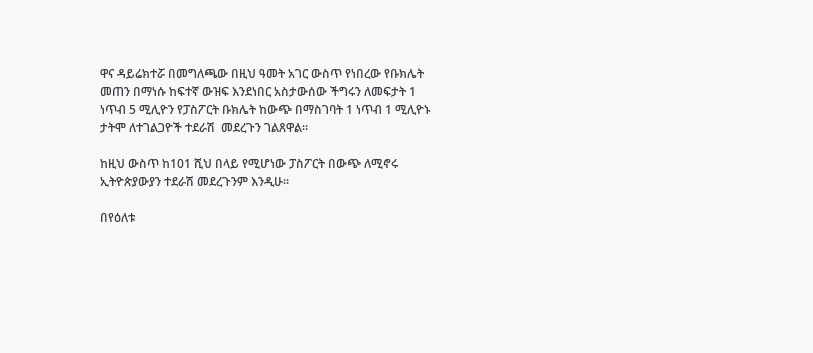ዋና ዳይሬክተሯ በመግለጫው በዚህ ዓመት አገር ውስጥ የነበረው የቡክሌት መጠን በማነሱ ከፍተኛ ውዝፍ እንደነበር አስታውሰው ችግሩን ለመፍታት 1 ነጥብ 5 ሚሊዮን የፓስፖርት ቡክሌት ከውጭ በማስገባት 1 ነጥብ 1 ሚሊዮኑ ታትሞ ለተገልጋዮች ተደራሽ  መደረጉን ገልጸዋል።

ከዚህ ውስጥ ከ101 ሺህ በላይ የሚሆነው ፓስፖርት በውጭ ለሚኖሩ ኢትዮጵያውያን ተደራሽ መደረጉንም እንዲሁ፡፡

በየዕለቱ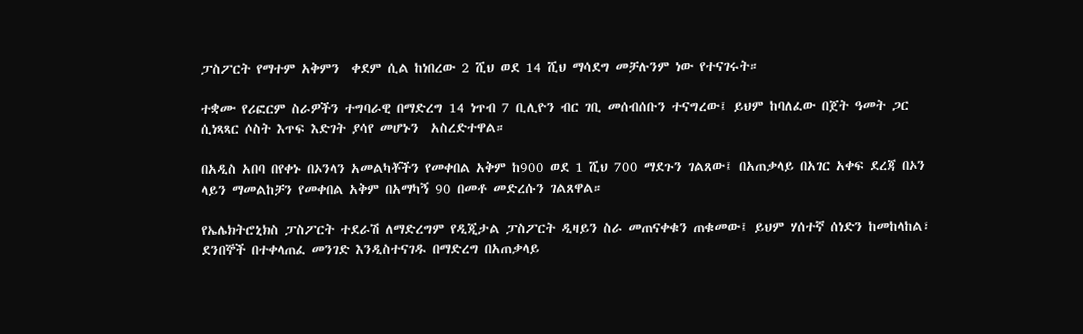ፓስፖርት የማተም አቅምን  ቀደም ሲል ከነበረው 2 ሺህ ወደ 14 ሺህ ማሳደግ መቻሉንም ነው የተናገሩት።

ተቋሙ የሪፎርም ስራዎችን ተግባራዊ በማድረግ 14 ነጥብ 7 ቢሊዮን ብር ገቢ መሰብሰቡን ተናግረው፤ ይህም ከባለፈው በጀት ዓመት ጋር  ሲነጻጻር ሶስት እጥፍ እድገት ያሳየ መሆኑን  አስረድተዋል።

በአዲስ አበባ በየቀኑ በኦንላን አመልካቾችን የመቀበል አቅም ከ900 ወደ 1 ሺህ 700 ማደጉን ገልጸው፤ በአጠቃላይ በአገር አቀፍ ደረጃ በኦን ላይን ማመልከቻን የመቀበል አቅም በአማካኝ 90 በመቶ መድረሱን ገልጸዋል።

የኤሌክትሮኒክስ ፓስፖርት ተደራሽ ለማድረግም የዲጂታል ፓስፖርት ዲዛይን ስራ መጠናቀቁን ጠቁመው፤ ይህም ሃሰተኛ ሰነድን ከመከላከል፣ ደንበኞች በተቀላጠፈ መንገድ እንዲስተናገዱ በማድረግ በአጠቃላይ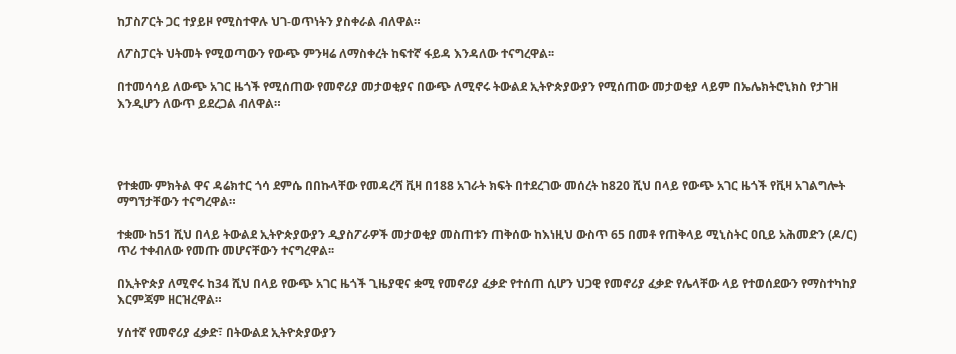ከፓስፖርት ጋር ተያይዞ የሚስተዋሉ ህገ-ወጥነትን ያስቀራል ብለዋል።

ለፖስፓርት ህትመት የሚወጣውን የውጭ ምንዛሬ ለማስቀረት ከፍተኛ ፋይዳ እንዳለው ተናግረዋል፡፡

በተመሳሳይ ለውጭ አገር ዜጎች የሚሰጠው የመኖሪያ መታወቂያና በውጭ ለሚኖሩ ትውልደ ኢትዮጵያውያን የሚሰጠው መታወቂያ ላይም በኤሌክትሮኒክስ የታገዘ እንዲሆን ለውጥ ይደረጋል ብለዋል።




የተቋሙ ምክትል ዋና ዳሬክተር ጎሳ ደምሴ በበኩላቸው የመዳረሻ ቪዛ በ188 አገራት ክፍት በተደረገው መሰረት ከ820 ሺህ በላይ የውጭ አገር ዜጎች የቪዛ አገልግሎት ማግኘታቸውን ተናግረዋል።

ተቋሙ ከ51 ሺህ በላይ ትውልደ ኢትዮጵያውያን ዲያስፖራዎች መታወቂያ መስጠቱን ጠቅሰው ከእነዚህ ውስጥ 65 በመቶ የጠቅላይ ሚኒስትር ዐቢይ አሕመድን (ዶ/ር)  ጥሪ ተቀብለው የመጡ መሆናቸውን ተናግረዋል፡፡

በኢትዮጵያ ለሚኖሩ ከ34 ሺህ በላይ የውጭ አገር ዜጎች ጊዜያዊና ቋሚ የመኖሪያ ፈቃድ የተሰጠ ሲሆን ህጋዊ የመኖሪያ ፈቃድ የሌላቸው ላይ የተወሰደውን የማስተካከያ እርምጃም ዘርዝረዋል።

ሃሰተኛ የመኖሪያ ፈቃድ፣ በትውልደ ኢትዮጵያውያን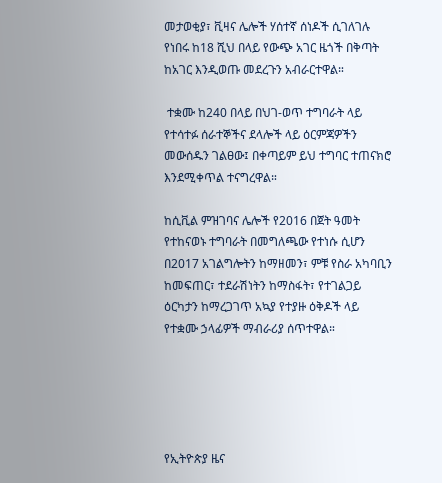መታወቂያ፣ ቪዛና ሌሎች ሃሰተኛ ሰነዶች ሲገለገሉ የነበሩ ከ18 ሺህ በላይ የውጭ አገር ዜጎች በቅጣት ከአገር እንዲወጡ መደረጉን አብራርተዋል።

 ተቋሙ ከ240 በላይ በህገ-ወጥ ተግባራት ላይ የተሳተፉ ሰራተኞችና ደላሎች ላይ ዕርምጃዎችን መውሰዱን ገልፀው፤ በቀጣይም ይህ ተግባር ተጠናክሮ እንደሚቀጥል ተናግረዋል።

ከሲቪል ምዝገባና ሌሎች የ2016 በጀት ዓመት የተከናወኑ ተግባራት በመግለጫው የተነሱ ሲሆን በ2017 አገልግሎትን ከማዘመን፣ ምቹ የስራ አካባቢን ከመፍጠር፣ ተደራሽነትን ከማስፋት፣ የተገልጋይ ዕርካታን ከማረጋገጥ አኳያ የተያዙ ዕቅዶች ላይ የተቋሙ ኃላፊዎች ማብራሪያ ሰጥተዋል።





የኢትዮጵያ ዜና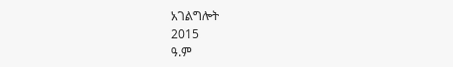አገልግሎት
2015
ዓ.ም